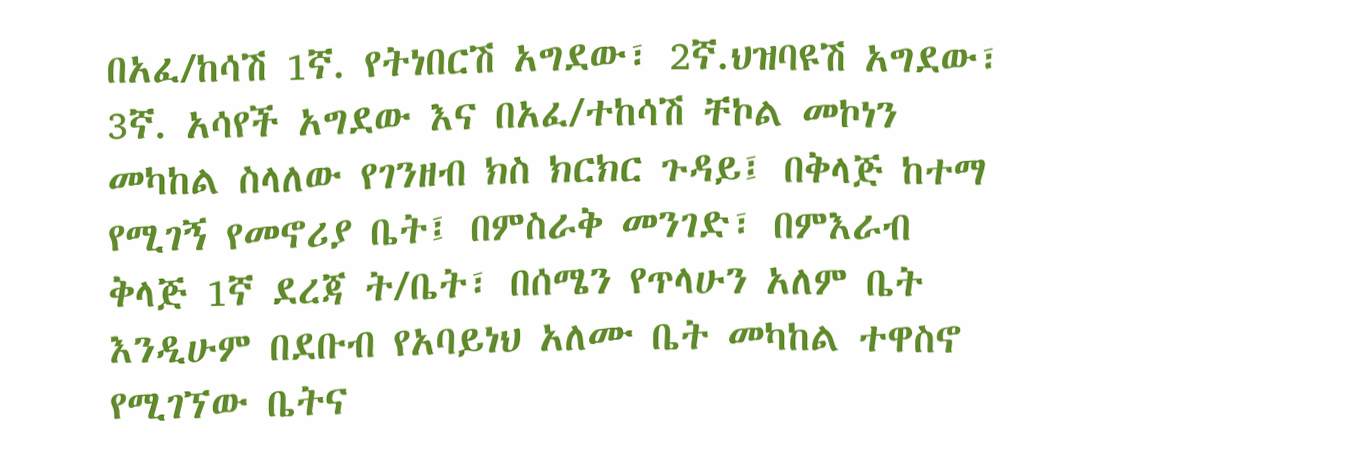በአፈ/ከሳሽ 1ኛ. የትነበርሽ አግደው፣ 2ኛ.ህዝባዩሽ አግደው፣ 3ኛ. አሳየች አግደው እና በአፈ/ተከሳሽ ቸኮል መኮነን መካከል ስላለው የገንዘብ ክስ ክርክር ጉዳይ፤ በቅላጅ ከተማ የሚገኝ የመኖሪያ ቤት፤ በምስራቅ መንገድ፣ በምእራብ ቅላጅ 1ኛ ደረጃ ት/ቤት፣ በሰሜን የጥላሁን አለም ቤት እንዲሁም በደቡብ የአባይነህ አለሙ ቤት መካከል ተዋስኖ የሚገኘው ቤትና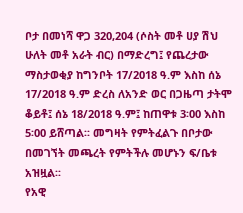ቦታ በመነሻ ዋጋ 320,204 (ሶስት መቶ ሀያ ሽህ ሁለት መቶ አራት ብር) በማድረግ፤ የጨረታው ማስታወቂያ ከግንቦት 17/2018 ዓ.ም እስከ ሰኔ 17/2018 ዓ.ም ድረስ ለአንድ ወር በጋዜጣ ታትሞ ቆይቶ፤ ሰኔ 18/2018 ዓ.ም፤ ከጠዋቱ 3፡00 እስከ 5፡00 ይሸጣል፡፡ መግዛት የምትፈልጉ በቦታው በመገኘት መጫረት የምትችሉ መሆኑን ፍ/ቤቱ አዝዟል፡፡
የአዊ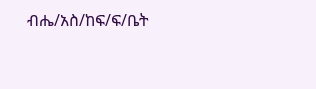ብሔ/አስ/ከፍ/ፍ/ቤት